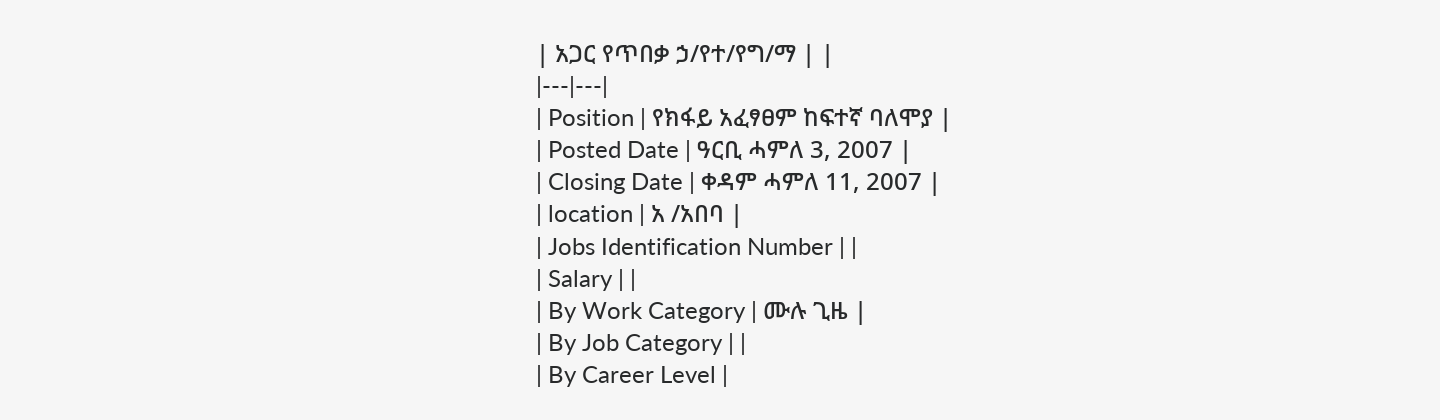| አጋር የጥበቃ ኃ/የተ/የግ/ማ | |
|---|---|
| Position | የክፋይ አፈፃፀም ከፍተኛ ባለሞያ |
| Posted Date | ዓርቢ ሓምለ 3, 2007 |
| Closing Date | ቀዳም ሓምለ 11, 2007 |
| location | አ /አበባ |
| Jobs Identification Number | |
| Salary | |
| By Work Category | ሙሉ ጊዜ |
| By Job Category | |
| By Career Level |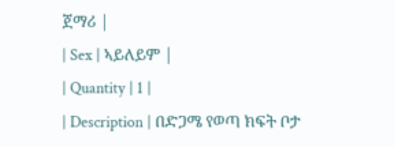ጀማሪ |
| Sex | ኣይለይም |
| Quantity | 1 |
| Description | በድጋሜ የወጣ ክፍት ቦታ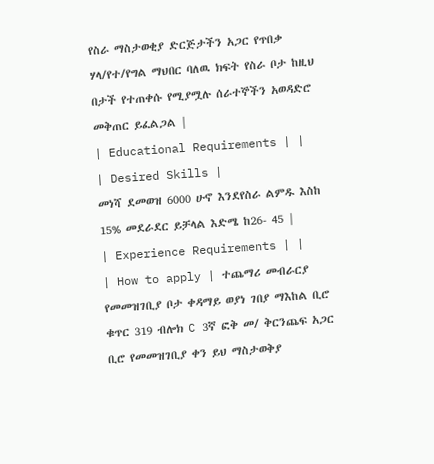የስራ ማስታወቂያ ድርጅታችን አጋር የጥበቃ ሃላ/የተ/የግል ማህበር ባለዉ ክፍት የስራ ቦታ ከዚህ በታች የተጠቀሱ የሚያሟሉ ሰራተኞችን አወዳድሮ መቅጠር ይፈልጋል |
| Educational Requirements | |
| Desired Skills |
መነሻ ደመወዝ 6000 ሁኖ እንደየስራ ልምዱ እስከ 15% መደራደር ይቻላል እድሜ ከ26- 45 |
| Experience Requirements | |
| How to apply | ተጨማሪ መብራርያ
የመመዝገቢያ ቦታ ቀዳማይ ወያነ ገበያ ማእከል ቢሮ ቁጥር 319 ብሎክ C 3ኛ ፎቅ መ/ ቅርንጨፍ አጋር ቢሮ የመመዝገቢያ ቀን ይህ ማስታወቅያ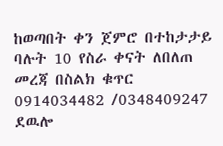ከወጣበት ቀን ጀምሮ በተከታታይ ባሉት 10 የስራ ቀናት ለበለጠ መረጃ በስልክ ቁጥር 0914034482 /0348409247 ደዉሎ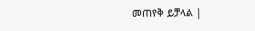መጠየቅ ይቻላል |